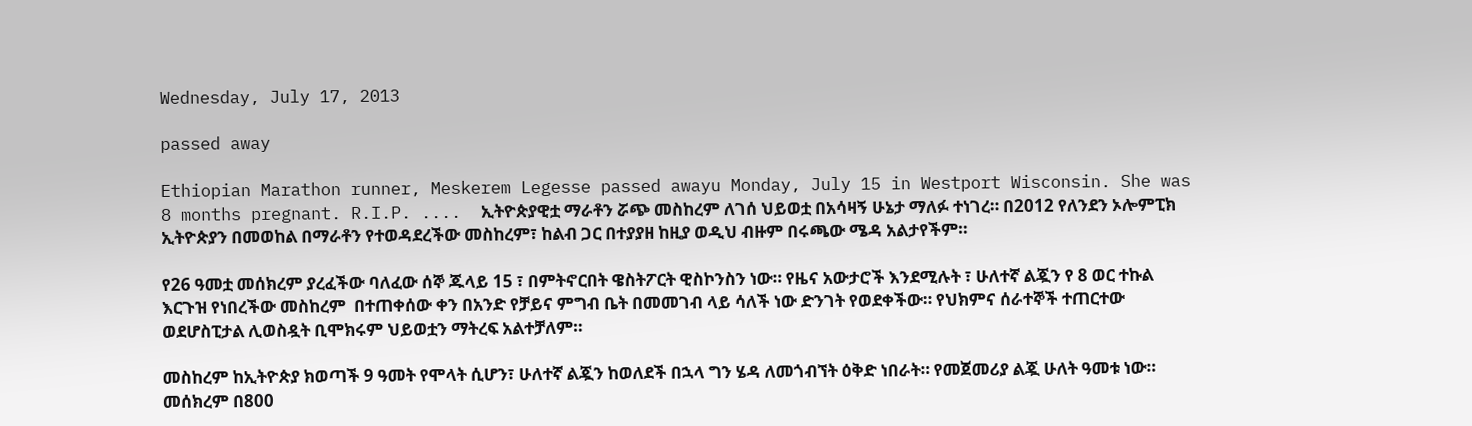Wednesday, July 17, 2013

passed away

Ethiopian Marathon runner, Meskerem Legesse passed awayu Monday, July 15 in Westport Wisconsin. She was 8 months pregnant. R.I.P. ....  ኢትዮጵያዊቷ ማራቶን ሯጭ መስከረም ለገሰ ህይወቷ በአሳዛኝ ሁኔታ ማለፉ ተነገረ። በ2012 የለንደን ኦሎምፒክ ኢትዮጵያን በመወከል በማራቶን የተወዳደረችው መስከረም፣ ከልብ ጋር በተያያዘ ከዚያ ወዲህ ብዙም በሩጫው ሜዳ አልታየችም።

የ26 ዓመቷ መሰክረም ያረፈችው ባለፈው ሰኞ ጁላይ 15 ፣ በምትኖርበት ዌስትፖርት ዊስኮንስን ነው። የዜና አውታሮች እንደሚሉት ፣ ሁለተኛ ልጇን የ 8 ወር ተኩል እርጉዝ የነበረችው መስከረም  በተጠቀሰው ቀን በአንድ የቻይና ምግብ ቤት በመመገብ ላይ ሳለች ነው ድንገት የወደቀችው። የህክምና ሰራተኞች ተጠርተው ወደሆስፒታል ሊወስዷት ቢሞክሩም ህይወቷን ማትረፍ አልተቻለም።

መስከረም ከኢትዮጵያ ክወጣች 9 ዓመት የሞላት ሲሆን፣ ሁለተኛ ልጇን ከወለደች በኋላ ግን ሄዳ ለመጎብኘት ዕቅድ ነበራት። የመጀመሪያ ልጇ ሁለት ዓመቱ ነው። መሰክረም በ800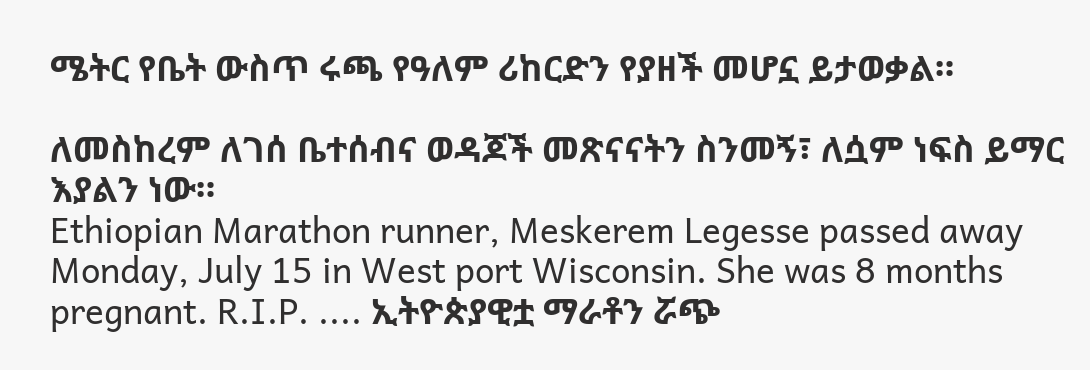ሜትር የቤት ውስጥ ሩጫ የዓለም ሪከርድን የያዘች መሆኗ ይታወቃል።

ለመስከረም ለገሰ ቤተሰብና ወዳጆች መጽናናትን ስንመኝ፣ ለሷም ነፍስ ይማር እያልን ነው።
Ethiopian Marathon runner, Meskerem Legesse passed away Monday, July 15 in West port Wisconsin. She was 8 months pregnant. R.I.P. .... ኢትዮጵያዊቷ ማራቶን ሯጭ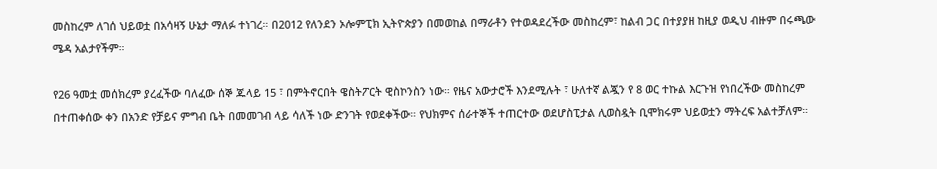መስከረም ለገሰ ህይወቷ በአሳዛኝ ሁኔታ ማለፉ ተነገረ። በ2012 የለንደን ኦሎምፒክ ኢትዮጵያን በመወከል በማራቶን የተወዳደረችው መስከረም፣ ከልብ ጋር በተያያዘ ከዚያ ወዲህ ብዙም በሩጫው ሜዳ አልታየችም።

የ26 ዓመቷ መሰክረም ያረፈችው ባለፈው ሰኞ ጁላይ 15 ፣ በምትኖርበት ዌስትፖርት ዊስኮንስን ነው። የዜና አውታሮች እንደሚሉት ፣ ሁለተኛ ልጇን የ 8 ወር ተኩል እርጉዝ የነበረችው መስከረም በተጠቀሰው ቀን በአንድ የቻይና ምግብ ቤት በመመገብ ላይ ሳለች ነው ድንገት የወደቀችው። የህክምና ሰራተኞች ተጠርተው ወደሆስፒታል ሊወስዷት ቢሞክሩም ህይወቷን ማትረፍ አልተቻለም።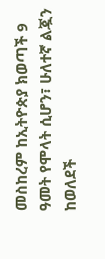መስከረም ከኢትዮጵያ ክወጣች 9 ዓመት የሞላት ሲሆን፣ ሁለተኛ ልጇን ከወለደች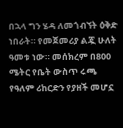በኋላ ግን ሄዳ ለመጎብኘት ዕቅድ ነበራት። የመጀመሪያ ልጇ ሁለት ዓመቱ ነው። መሰክረም በ800 ሜትር የቤት ውስጥ ሩጫ የዓለም ሪከርድን የያዘች መሆኗ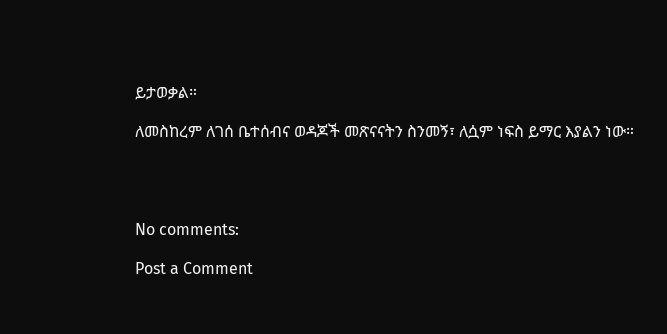ይታወቃል።

ለመስከረም ለገሰ ቤተሰብና ወዳጆች መጽናናትን ስንመኝ፣ ለሷም ነፍስ ይማር እያልን ነው።




No comments:

Post a Comment